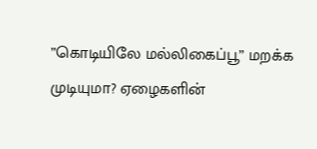”கொடியிலே மல்லிகைப்பூ” மறக்க முடியுமா? ஏழைகளின்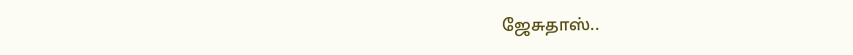ஜேசுதாஸ்..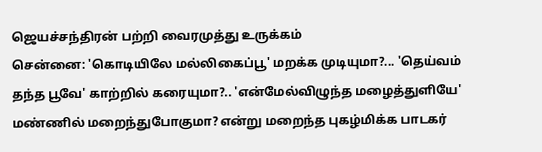ஜெயச்சந்திரன் பற்றி வைரமுத்து உருக்கம்
சென்னை: 'கொடியிலே மல்லிகைப்பூ' மறக்க முடியுமா?... 'தெய்வம் தந்த பூவே' காற்றில் கரையுமா?.. 'என்மேல்விழுந்த மழைத்துளியே' மண்ணில் மறைந்துபோகுமா? என்று மறைந்த புகழ்மிக்க பாடகர்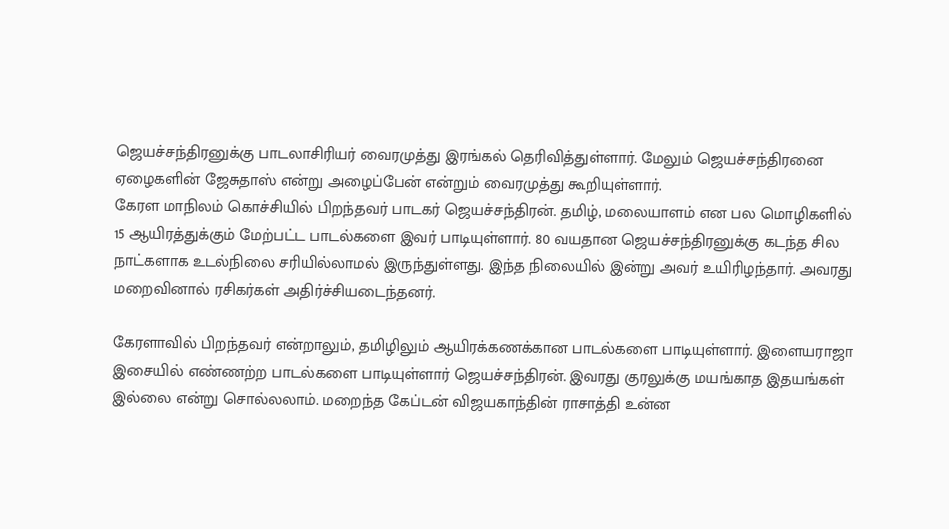ஜெயச்சந்திரனுக்கு பாடலாசிரியர் வைரமுத்து இரங்கல் தெரிவித்துள்ளார். மேலும் ஜெயச்சந்திரனை ஏழைகளின் ஜேசுதாஸ் என்று அழைப்பேன் என்றும் வைரமுத்து கூறியுள்ளார்.
கேரள மாநிலம் கொச்சியில் பிறந்தவர் பாடகர் ஜெயச்சந்திரன். தமிழ், மலையாளம் என பல மொழிகளில் 15 ஆயிரத்துக்கும் மேற்பட்ட பாடல்களை இவர் பாடியுள்ளார். 80 வயதான ஜெயச்சந்திரனுக்கு கடந்த சில நாட்களாக உடல்நிலை சரியில்லாமல் இருந்துள்ளது. இந்த நிலையில் இன்று அவர் உயிரிழந்தார். அவரது மறைவினால் ரசிகர்கள் அதிர்ச்சியடைந்தனர்.

கேரளாவில் பிறந்தவர் என்றாலும், தமிழிலும் ஆயிரக்கணக்கான பாடல்களை பாடியுள்ளார். இளையராஜா இசையில் எண்ணற்ற பாடல்களை பாடியுள்ளார் ஜெயச்சந்திரன். இவரது குரலுக்கு மயங்காத இதயங்கள் இல்லை என்று சொல்லலாம். மறைந்த கேப்டன் விஜயகாந்தின் ராசாத்தி உன்ன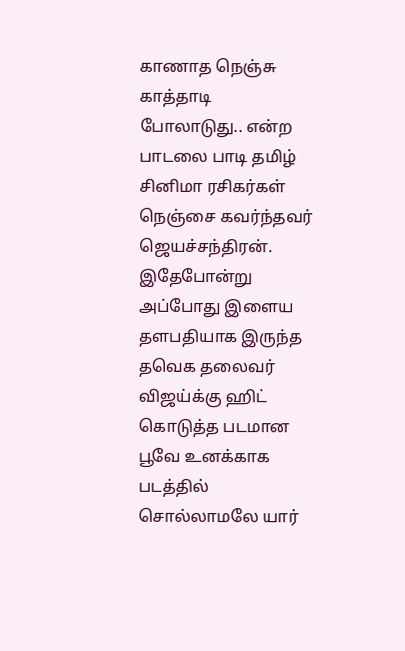காணாத நெஞ்சு காத்தாடி போலாடுது.. என்ற பாடலை பாடி தமிழ் சினிமா ரசிகர்கள் நெஞ்சை கவர்ந்தவர் ஜெயச்சந்திரன்.
இதேபோன்று அப்போது இளைய தளபதியாக இருந்த தவெக தலைவர் விஜய்க்கு ஹிட் கொடுத்த படமான பூவே உனக்காக படத்தில் சொல்லாமலே யார்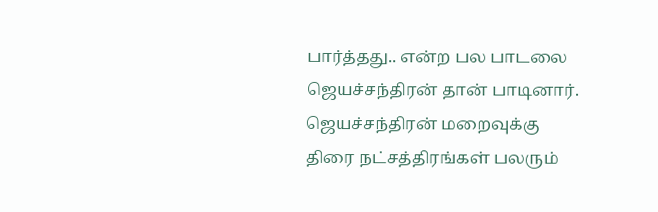பார்த்தது.. என்ற பல பாடலை ஜெயச்சந்திரன் தான் பாடினார். ஜெயச்சந்திரன் மறைவுக்கு திரை நட்சத்திரங்கள் பலரும்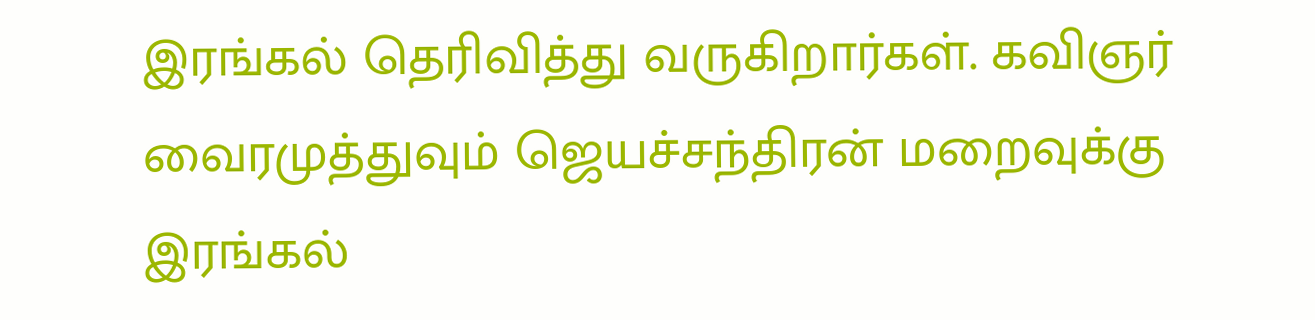இரங்கல் தெரிவித்து வருகிறார்கள். கவிஞர் வைரமுத்துவும் ஜெயச்சந்திரன் மறைவுக்கு இரங்கல்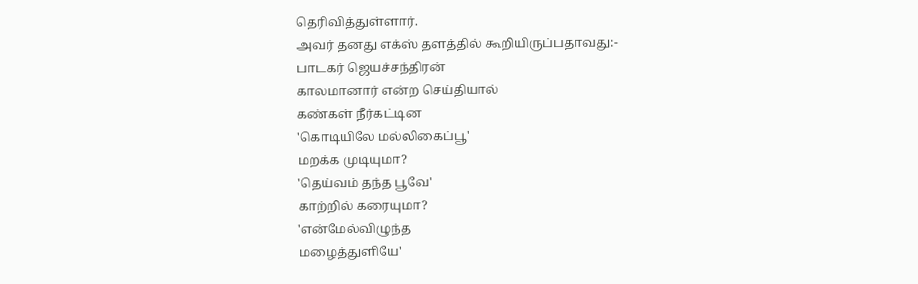தெரிவித்துள்ளார்.
அவர் தனது எக்ஸ் தளத்தில் கூறியிருப்பதாவது:-
பாடகர் ஜெயச்சந்திரன்
காலமானார் என்ற செய்தியால்
கண்கள் நீர்கட்டின
'கொடியிலே மல்லிகைப்பூ'
மறக்க முடியுமா?
'தெய்வம் தந்த பூவே'
காற்றில் கரையுமா?
'என்மேல்விழுந்த
மழைத்துளியே'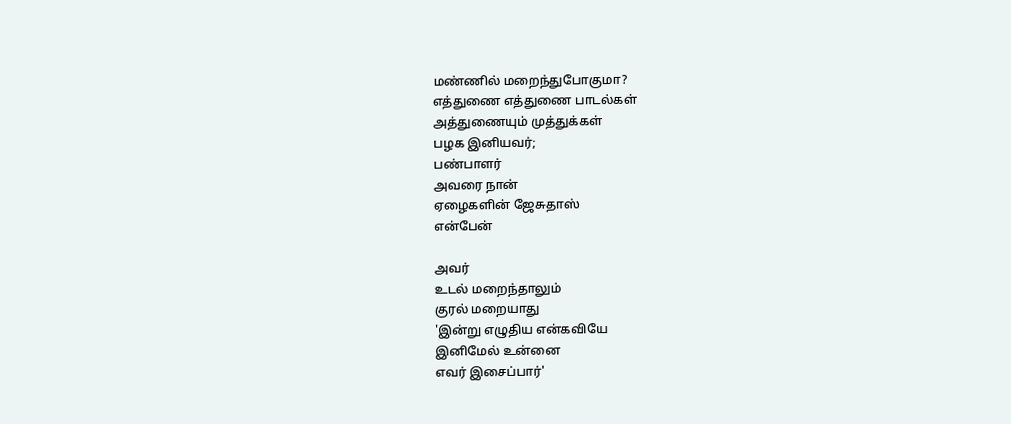மண்ணில் மறைந்துபோகுமா?
எத்துணை எத்துணை பாடல்கள்
அத்துணையும் முத்துக்கள்
பழக இனியவர்;
பண்பாளர்
அவரை நான்
ஏழைகளின் ஜேசுதாஸ்
என்பேன்

அவர்
உடல் மறைந்தாலும்
குரல் மறையாது
'இன்று எழுதிய என்கவியே
இனிமேல் உன்னை
எவர் இசைப்பார்'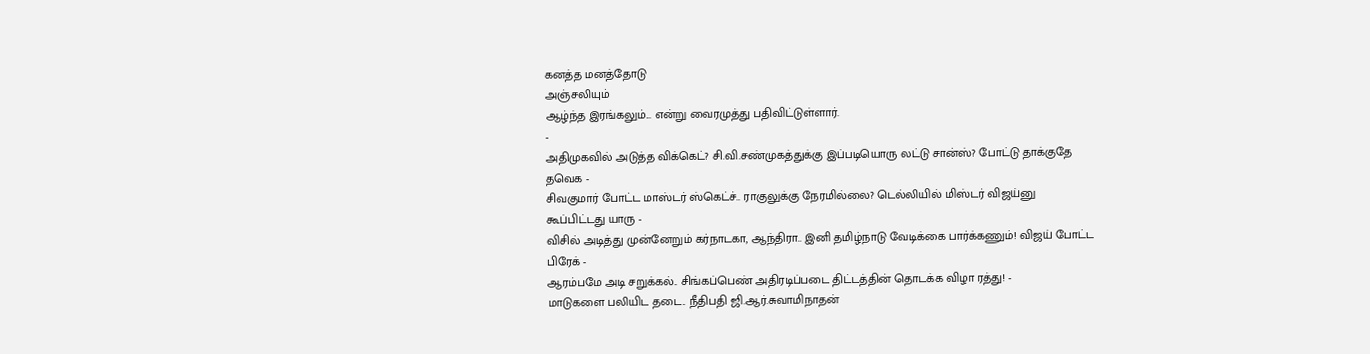கனத்த மனத்தோடு
அஞ்சலியும்
ஆழ்ந்த இரங்கலும்... என்று வைரமுத்து பதிவிட்டுள்ளார்.
-
அதிமுகவில் அடுத்த விக்கெட்? சி.வி.சண்முகத்துக்கு இப்படியொரு லட்டு சான்ஸ்? போட்டு தாக்குதே தவெக -
சிவகுமார் போட்ட மாஸ்டர் ஸ்கெட்ச்.. ராகுலுக்கு நேரமில்லை? டெல்லியில் மிஸ்டர் விஜய்னு கூப்பிட்டது யாரு -
விசில் அடித்து முன்னேறும் கர்நாடகா, ஆந்திரா.. இனி தமிழ்நாடு வேடிக்கை பார்க்கணும்! விஜய் போட்ட பிரேக் -
ஆரம்பமே அடி சறுக்கல்.. சிங்கப்பெண் அதிரடிப்படை திட்டத்தின் தொடக்க விழா ரத்து! -
மாடுகளை பலியிட தடை.. நீதிபதி ஜி.ஆர்.சுவாமிநாதன்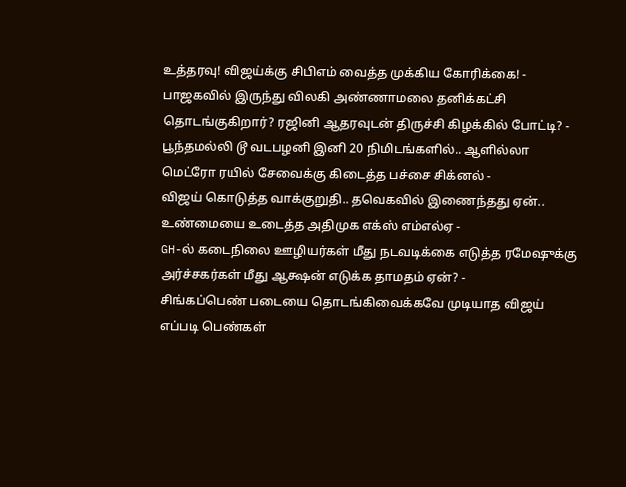உத்தரவு! விஜய்க்கு சிபிஎம் வைத்த முக்கிய கோரிக்கை! -
பாஜகவில் இருந்து விலகி அண்ணாமலை தனிக்கட்சி தொடங்குகிறார்? ரஜினி ஆதரவுடன் திருச்சி கிழக்கில் போட்டி? -
பூந்தமல்லி டூ வடபழனி இனி 20 நிமிடங்களில்.. ஆளில்லா மெட்ரோ ரயில் சேவைக்கு கிடைத்த பச்சை சிக்னல் -
விஜய் கொடுத்த வாக்குறுதி.. தவெகவில் இணைந்தது ஏன்.. உண்மையை உடைத்த அதிமுக எக்ஸ் எம்எல்ஏ -
GH-ல் கடைநிலை ஊழியர்கள் மீது நடவடிக்கை எடுத்த ரமேஷுக்கு அர்ச்சகர்கள் மீது ஆக்ஷன் எடுக்க தாமதம் ஏன்? -
சிங்கப்பெண் படையை தொடங்கிவைக்கவே முடியாத விஜய் எப்படி பெண்கள்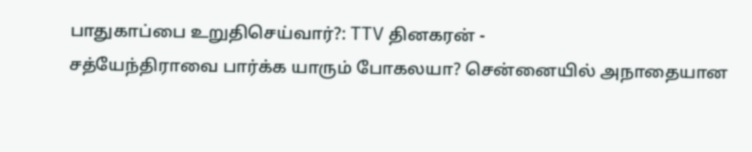பாதுகாப்பை உறுதிசெய்வார்?: TTV தினகரன் -
சத்யேந்திராவை பார்க்க யாரும் போகலயா? சென்னையில் அநாதையான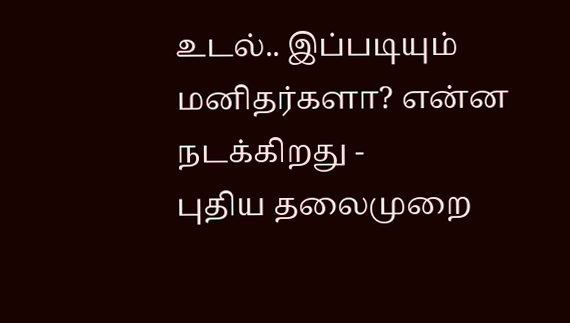உடல்.. இப்படியும் மனிதர்களா? என்ன நடக்கிறது -
புதிய தலைமுறை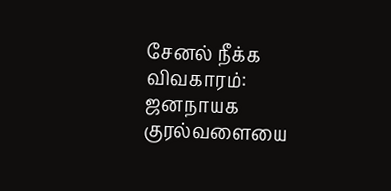சேனல் நீக்க விவகாரம்: ஜனநாயக குரல்வளையை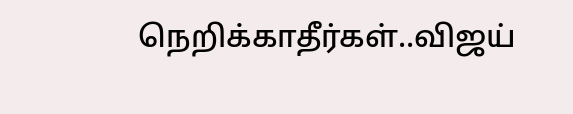நெறிக்காதீர்கள்..விஜய்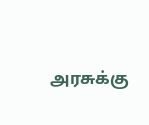அரசுக்கு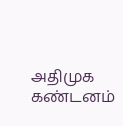அதிமுக கண்டனம்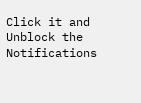Click it and Unblock the Notifications